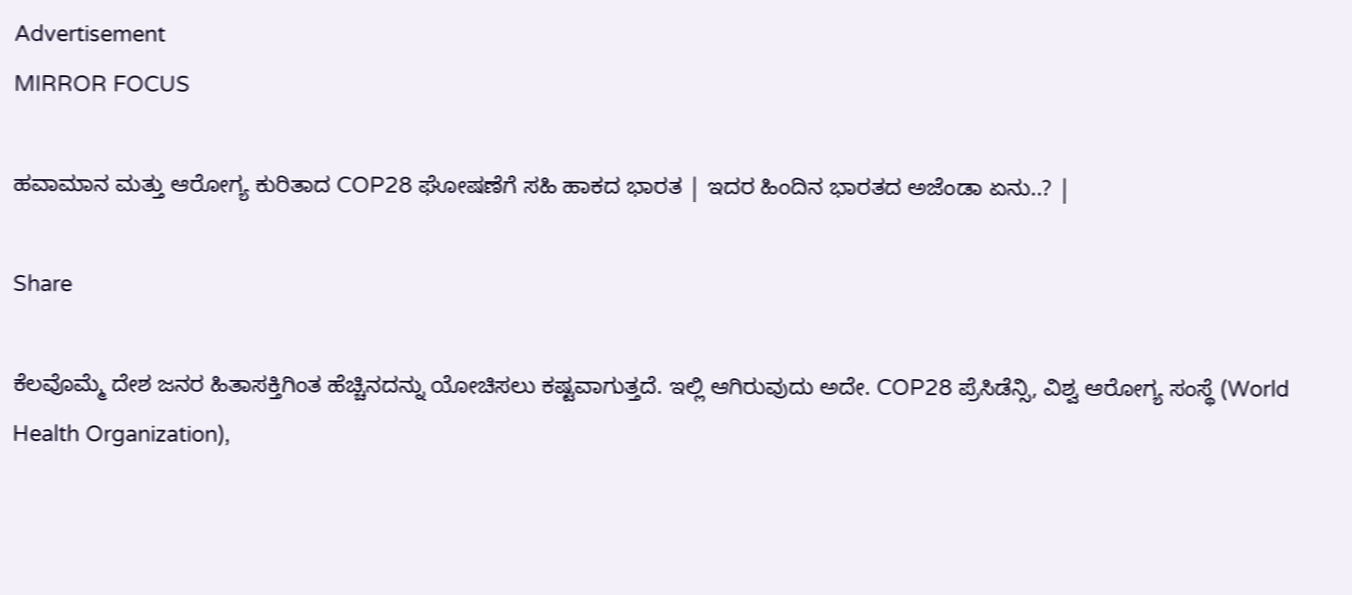Advertisement
MIRROR FOCUS

ಹವಾಮಾನ ಮತ್ತು ಆರೋಗ್ಯ ಕುರಿತಾದ COP28 ಘೋಷಣೆಗೆ ಸಹಿ ಹಾಕದ ಭಾರತ | ಇದರ ಹಿಂದಿನ ಭಾರತದ ಅಜೆಂಡಾ ಏನು..? |

Share

ಕೆಲವೊಮ್ಮೆ ದೇಶ ಜನರ ಹಿತಾಸಕ್ತಿಗಿಂತ ಹೆಚ್ಚಿನದನ್ನು ಯೋಚಿಸಲು ಕಷ್ಟವಾಗುತ್ತದೆ. ಇಲ್ಲಿ ಆಗಿರುವುದು ಅದೇ. COP28 ಪ್ರೆಸಿಡೆನ್ಸಿ, ವಿಶ್ವ ಆರೋಗ್ಯ ಸಂಸ್ಥೆ (World Health Organization),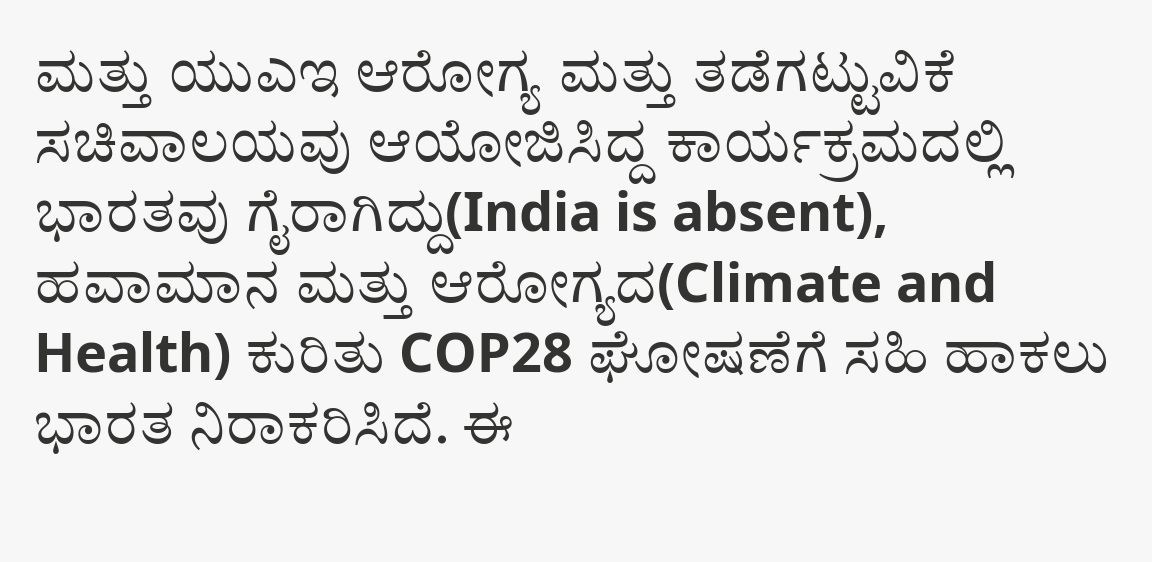ಮತ್ತು ಯುಎಇ ಆರೋಗ್ಯ ಮತ್ತು ತಡೆಗಟ್ಟುವಿಕೆ ಸಚಿವಾಲಯವು ಆಯೋಜಿಸಿದ್ದ ಕಾರ್ಯಕ್ರಮದಲ್ಲಿ ಭಾರತವು ಗೈರಾಗಿದ್ದು(India is absent), ಹವಾಮಾನ ಮತ್ತು ಆರೋಗ್ಯದ(Climate and Health) ಕುರಿತು COP28 ಘೋಷಣೆಗೆ ಸಹಿ ಹಾಕಲು ಭಾರತ ನಿರಾಕರಿಸಿದೆ. ಈ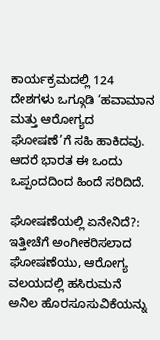ಕಾರ್ಯಕ್ರಮದಲ್ಲಿ 124 ದೇಶಗಳು ಒಗ್ಗೂಡಿ ‘ಹವಾಮಾನ ಮತ್ತು ಆರೋಗ್ಯದ ಘೋಷಣೆ’ಗೆ ಸಹಿ ಹಾಕಿದವು. ಆದರೆ ಭಾರತ ಈ ಒಂದು ಒಪ್ಪಂದದಿಂದ ಹಿಂದೆ ಸರಿದಿದೆ.

ಘೋಷಣೆಯಲ್ಲಿ ಏನೇನಿದೆ?: ಇತ್ತೀಚೆಗೆ ಅಂಗೀಕರಿಸಲಾದ ಘೋಷಣೆಯು, ಆರೋಗ್ಯ ವಲಯದಲ್ಲಿ ಹಸಿರುಮನೆ ಅನಿಲ ಹೊರಸೂಸುವಿಕೆಯನ್ನು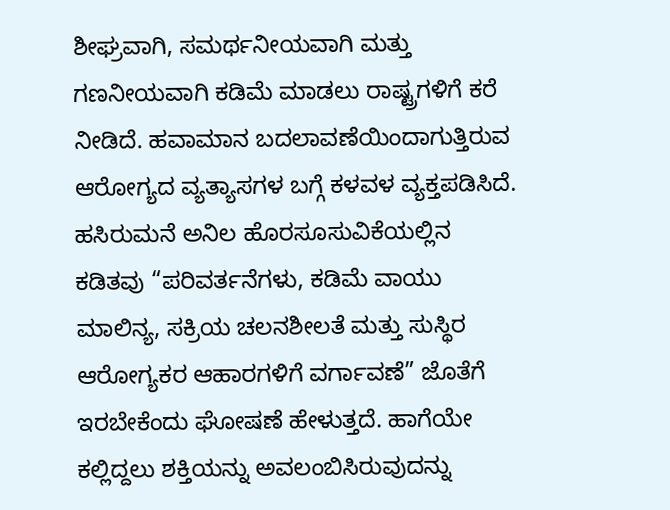ಶೀಘ್ರವಾಗಿ, ಸಮರ್ಥನೀಯವಾಗಿ ಮತ್ತು ಗಣನೀಯವಾಗಿ ಕಡಿಮೆ ಮಾಡಲು ರಾಷ್ಟ್ರಗಳಿಗೆ ಕರೆ ನೀಡಿದೆ. ಹವಾಮಾನ ಬದಲಾವಣೆಯಿಂದಾಗುತ್ತಿರುವ ಆರೋಗ್ಯದ ವ್ಯತ್ಯಾಸಗಳ ಬಗ್ಗೆ ಕಳವಳ ವ್ಯಕ್ತಪಡಿಸಿದೆ. ಹಸಿರುಮನೆ ಅನಿಲ ಹೊರಸೂಸುವಿಕೆಯಲ್ಲಿನ ಕಡಿತವು “ಪರಿವರ್ತನೆಗಳು, ಕಡಿಮೆ ವಾಯು ಮಾಲಿನ್ಯ, ಸಕ್ರಿಯ ಚಲನಶೀಲತೆ ಮತ್ತು ಸುಸ್ಥಿರ ಆರೋಗ್ಯಕರ ಆಹಾರಗಳಿಗೆ ವರ್ಗಾವಣೆ” ಜೊತೆಗೆ ಇರಬೇಕೆಂದು ಘೋಷಣೆ ಹೇಳುತ್ತದೆ. ಹಾಗೆಯೇ ಕಲ್ಲಿದ್ದಲು ಶಕ್ತಿಯನ್ನು ಅವಲಂಬಿಸಿರುವುದನ್ನು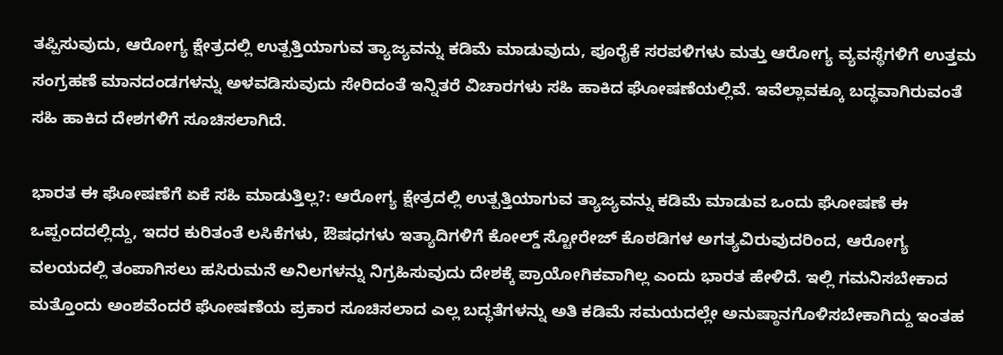ತಪ್ಪಿಸುವುದು, ಆರೋಗ್ಯ ಕ್ಷೇತ್ರದಲ್ಲಿ ಉತ್ಪತ್ತಿಯಾಗುವ ತ್ಯಾಜ್ಯವನ್ನು ಕಡಿಮೆ ಮಾಡುವುದು, ಪೂರೈಕೆ ಸರಪಳಿಗಳು ಮತ್ತು ಆರೋಗ್ಯ ವ್ಯವಸ್ಥೆಗಳಿಗೆ ಉತ್ತಮ ಸಂಗ್ರಹಣೆ ಮಾನದಂಡಗಳನ್ನು ಅಳವಡಿಸುವುದು ಸೇರಿದಂತೆ ಇನ್ನಿತರೆ ವಿಚಾರಗಳು ಸಹಿ ಹಾಕಿದ ಘೋಷಣೆಯಲ್ಲಿವೆ. ಇವೆಲ್ಲಾವಕ್ಕೂ ಬದ್ಧವಾಗಿರುವಂತೆ ಸಹಿ ಹಾಕಿದ ದೇಶಗಳಿಗೆ ಸೂಚಿಸಲಾಗಿದೆ.

ಭಾರತ ಈ ಘೋಷಣೆಗೆ ಏಕೆ ಸಹಿ ಮಾಡುತ್ತಿಲ್ಲ?: ಆರೋಗ್ಯ ಕ್ಷೇತ್ರದಲ್ಲಿ ಉತ್ಪತ್ತಿಯಾಗುವ ತ್ಯಾಜ್ಯವನ್ನು ಕಡಿಮೆ ಮಾಡುವ ಒಂದು ಘೋಷಣೆ ಈ ಒಪ್ಪಂದದಲ್ಲಿದ್ದು, ಇದರ ಕುರಿತಂತೆ ಲಸಿಕೆಗಳು, ಔಷಧಗಳು ಇತ್ಯಾದಿಗಳಿಗೆ ಕೋಲ್ಡ್ ಸ್ಟೋರೇಜ್ ಕೊಠಡಿಗಳ ಅಗತ್ಯವಿರುವುದರಿಂದ, ಆರೋಗ್ಯ ವಲಯದಲ್ಲಿ ತಂಪಾಗಿಸಲು ಹಸಿರುಮನೆ ಅನಿಲಗಳನ್ನು ನಿಗ್ರಹಿಸುವುದು ದೇಶಕ್ಕೆ ಪ್ರಾಯೋಗಿಕವಾಗಿಲ್ಲ ಎಂದು ಭಾರತ ಹೇಳಿದೆ. ಇಲ್ಲಿ ಗಮನಿಸಬೇಕಾದ ಮತ್ತೊಂದು ಅಂಶವೆಂದರೆ ಘೋಷಣೆಯ ಪ್ರಕಾರ ಸೂಚಿಸಲಾದ ಎಲ್ಲ ಬದ್ಧತೆಗಳನ್ನು ಅತಿ ಕಡಿಮೆ ಸಮಯದಲ್ಲೇ ಅನುಷ್ಠಾನಗೊಳಿಸಬೇಕಾಗಿದ್ದು ಇಂತಹ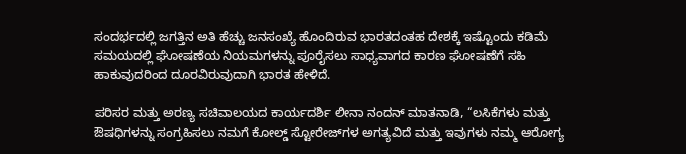ಸಂದರ್ಭದಲ್ಲಿ ಜಗತ್ತಿನ ಅತಿ ಹೆಚ್ಚು ಜನಸಂಖ್ಯೆ ಹೊಂದಿರುವ ಭಾರತದಂತಹ ದೇಶಕ್ಕೆ ಇಷ್ಟೊಂದು ಕಡಿಮೆ ಸಮಯದಲ್ಲಿ ಘೋಷಣೆಯ ನಿಯಮಗಳನ್ನು ಪೂರೈಸಲು ಸಾಧ್ಯವಾಗದ ಕಾರಣ ಘೋಷಣೆಗೆ ಸಹಿ ಹಾಕುವುದರಿಂದ ದೂರವಿರುವುದಾಗಿ ಭಾರತ ಹೇಳಿದೆ.

ಪರಿಸರ ಮತ್ತು ಅರಣ್ಯ ಸಚಿವಾಲಯದ ಕಾರ್ಯದರ್ಶಿ ಲೀನಾ ನಂದನ್ ಮಾತನಾಡಿ, “ಲಸಿಕೆಗಳು ಮತ್ತು ಔಷಧಿಗಳನ್ನು ಸಂಗ್ರಹಿಸಲು ನಮಗೆ ಕೋಲ್ಡ್ ಸ್ಟೋರೇಜ್‌ಗಳ ಅಗತ್ಯವಿದೆ ಮತ್ತು ಇವುಗಳು ನಮ್ಮ ಆರೋಗ್ಯ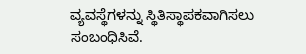ವ್ಯವಸ್ಥೆಗಳನ್ನು ಸ್ಥಿತಿಸ್ಥಾಪಕವಾಗಿಸಲು ಸಂಬಂಧಿಸಿವೆ.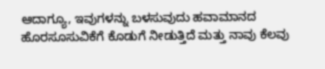ಆದಾಗ್ಯೂ, ಇವುಗಳನ್ನು ಬಳಸುವುದು ಹವಾಮಾನದ ಹೊರಸೂಸುವಿಕೆಗೆ ಕೊಡುಗೆ ನೀಡುತ್ತಿದೆ ಮತ್ತು ನಾವು ಕೆಲವು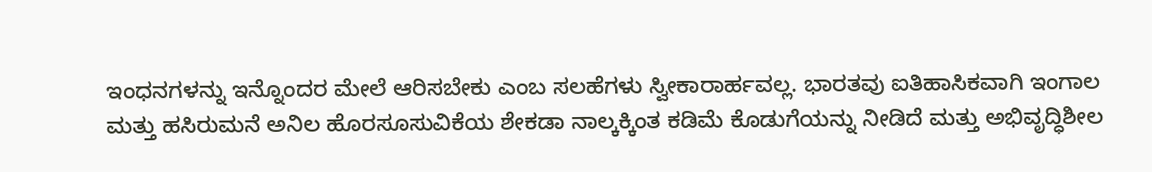ಇಂಧನಗಳನ್ನು ಇನ್ನೊಂದರ ಮೇಲೆ ಆರಿಸಬೇಕು ಎಂಬ ಸಲಹೆಗಳು ಸ್ವೀಕಾರಾರ್ಹವಲ್ಲ. ಭಾರತವು ಐತಿಹಾಸಿಕವಾಗಿ ಇಂಗಾಲ ಮತ್ತು ಹಸಿರುಮನೆ ಅನಿಲ ಹೊರಸೂಸುವಿಕೆಯ ಶೇಕಡಾ ನಾಲ್ಕಕ್ಕಿಂತ ಕಡಿಮೆ ಕೊಡುಗೆಯನ್ನು ನೀಡಿದೆ ಮತ್ತು ಅಭಿವೃದ್ಧಿಶೀಲ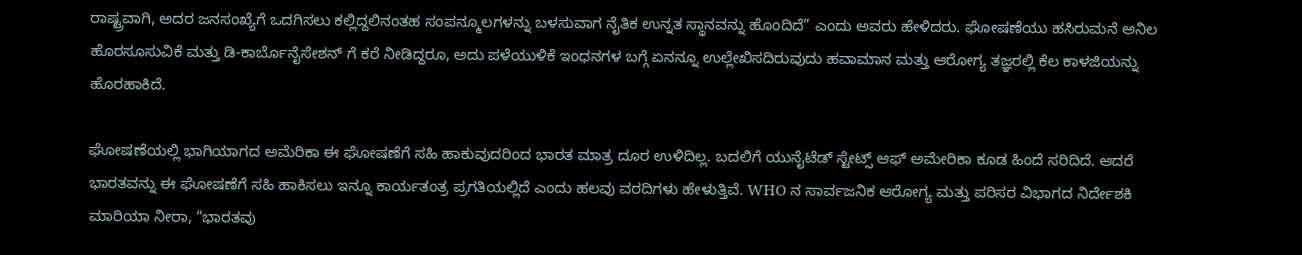ರಾಷ್ಟ್ರವಾಗಿ, ಅದರ ಜನಸಂಖ್ಯೆಗೆ ಒದಗಿಸಲು ಕಲ್ಲಿದ್ದಲಿನಂತಹ ಸಂಪನ್ಮೂಲಗಳನ್ನು ಬಳಸುವಾಗ ನೈತಿಕ ಉನ್ನತ ಸ್ಥಾನವನ್ನು ಹೊಂದಿದೆ” ಎಂದು ಅವರು ಹೇಳಿದರು. ಘೋಷಣೆಯು ಹಸಿರುಮನೆ ಅನಿಲ ಹೊರಸೂಸುವಿಕೆ ಮತ್ತು ಡಿ-ಕಾರ್ಬೊನೈಸೇಶನ್ ಗೆ ಕರೆ ನೀಡಿದ್ದರೂ, ಅದು ಪಳೆಯುಳಿಕೆ ಇಂಧನಗಳ ಬಗ್ಗೆ ಏನನ್ನೂ ಉಲ್ಲೇಖಿಸದಿರುವುದು ಹವಾಮಾನ ಮತ್ತು ಆರೋಗ್ಯ ತಜ್ಞರಲ್ಲಿ ಕೆಲ ಕಾಳಜಿಯನ್ನು ಹೊರಹಾಕಿದೆ.

ಘೋಷಣೆಯಲ್ಲಿ ಭಾಗಿಯಾಗದ ಅಮೆರಿಕಾ ಈ ಘೋಷಣೆಗೆ ಸಹಿ ಹಾಕುವುದರಿಂದ ಭಾರತ ಮಾತ್ರ ದೂರ ಉಳಿದಿಲ್ಲ. ಬದಲಿಗೆ ಯುನೈಟೆಡ್ ಸ್ಟೇಟ್ಸ್ ಆಫ್ ಅಮೇರಿಕಾ ಕೂಡ ಹಿಂದೆ ಸರಿದಿದೆ. ಆದರೆ ಭಾರತವನ್ನು ಈ ಘೋಷಣೆಗೆ ಸಹಿ ಹಾಕಿಸಲು ಇನ್ನೂ ಕಾರ್ಯತಂತ್ರ ಪ್ರಗತಿಯಲ್ಲಿದೆ ಎಂದು ಹಲವು ವರದಿಗಳು ಹೇಳುತ್ತಿವೆ. WHO ನ ಸಾರ್ವಜನಿಕ ಆರೋಗ್ಯ ಮತ್ತು ಪರಿಸರ ವಿಭಾಗದ ನಿರ್ದೇಶಕಿ ಮಾರಿಯಾ ನೀರಾ, “ಭಾರತವು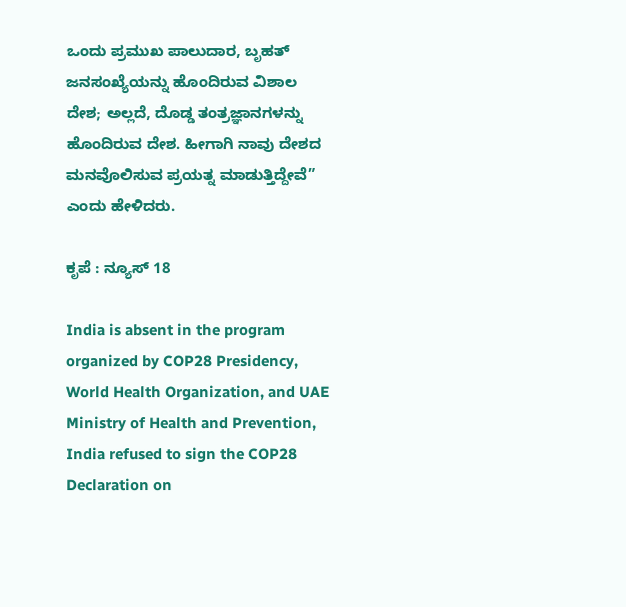ಒಂದು ಪ್ರಮುಖ ಪಾಲುದಾರ, ಬೃಹತ್ ಜನಸಂಖ್ಯೆಯನ್ನು ಹೊಂದಿರುವ ವಿಶಾಲ ದೇಶ; ಅಲ್ಲದೆ, ದೊಡ್ಡ ತಂತ್ರಜ್ಞಾನಗಳನ್ನು ಹೊಂದಿರುವ ದೇಶ. ಹೀಗಾಗಿ ನಾವು ದೇಶದ ಮನವೊಲಿಸುವ ಪ್ರಯತ್ನ ಮಾಡುತ್ತಿದ್ದೇವೆ” ಎಂದು ಹೇಳಿದರು.

ಕೃಪೆ : ನ್ಯೂಸ್‌ 18

India is absent in the program organized by COP28 Presidency, World Health Organization, and UAE Ministry of Health and Prevention, India refused to sign the COP28 Declaration on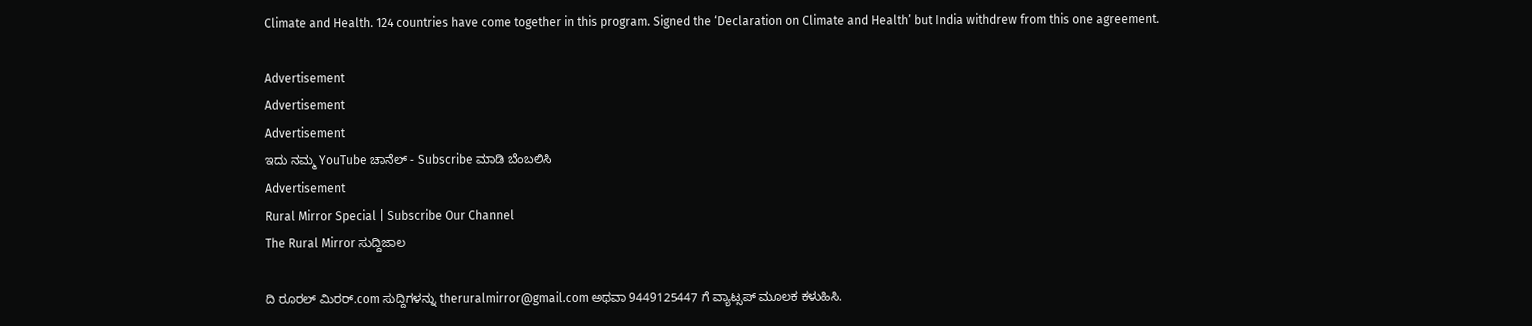Climate and Health. 124 countries have come together in this program. Signed the ‘Declaration on Climate and Health’ but India withdrew from this one agreement.

Advertisement
Advertisement
Advertisement
ಇದು ನಮ್ಮ YouTube ಚಾನೆಲ್ - Subscribe ಮಾಡಿ ಬೆಂಬಲಿಸಿ
Advertisement
Rural Mirror Special | Subscribe Our Channel
The Rural Mirror ಸುದ್ದಿಜಾಲ

ದಿ ರೂರಲ್‌ ಮಿರರ್.com ಸುದ್ದಿಗಳನ್ನು ‌theruralmirror@gmail.com ಅಥವಾ 9449125447 ಗೆ ವ್ಯಾಟ್ಸಪ್ ಮೂಲಕ ಕಳುಹಿಸಿ.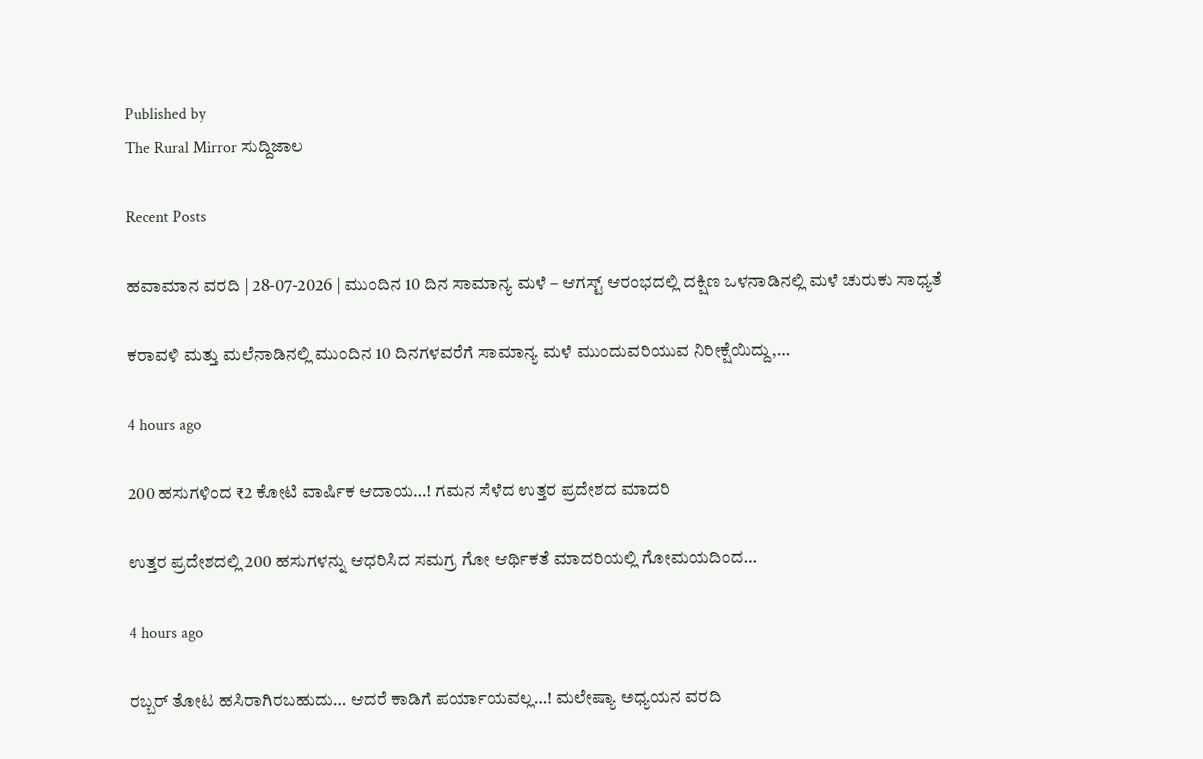Published by
The Rural Mirror ಸುದ್ದಿಜಾಲ

Recent Posts

ಹವಾಮಾನ ವರದಿ | 28-07-2026 | ಮುಂದಿನ 10 ದಿನ ಸಾಮಾನ್ಯ ಮಳೆ – ಆಗಸ್ಟ್ ಆರಂಭದಲ್ಲಿ ದಕ್ಷಿಣ ಒಳನಾಡಿನಲ್ಲಿ ಮಳೆ ಚುರುಕು ಸಾಧ್ಯತೆ

ಕರಾವಳಿ ಮತ್ತು ಮಲೆನಾಡಿನಲ್ಲಿ ಮುಂದಿನ 10 ದಿನಗಳವರೆಗೆ ಸಾಮಾನ್ಯ ಮಳೆ ಮುಂದುವರಿಯುವ ನಿರೀಕ್ಷೆಯಿದ್ದು,…

4 hours ago

200 ಹಸುಗಳಿಂದ ₹2 ಕೋಟಿ ವಾರ್ಷಿಕ ಆದಾಯ…! ಗಮನ ಸೆಳೆದ ಉತ್ತರ ಪ್ರದೇಶದ ಮಾದರಿ

ಉತ್ತರ ಪ್ರದೇಶದಲ್ಲಿ 200 ಹಸುಗಳನ್ನು ಆಧರಿಸಿದ ಸಮಗ್ರ ಗೋ ಆರ್ಥಿಕತೆ ಮಾದರಿಯಲ್ಲಿ ಗೋಮಯದಿಂದ…

4 hours ago

ರಬ್ಬರ್ ತೋಟ ಹಸಿರಾಗಿರಬಹುದು… ಆದರೆ ಕಾಡಿಗೆ ಪರ್ಯಾಯವಲ್ಲ…! ಮಲೇಷ್ಯಾ ಅಧ್ಯಯನ ವರದಿ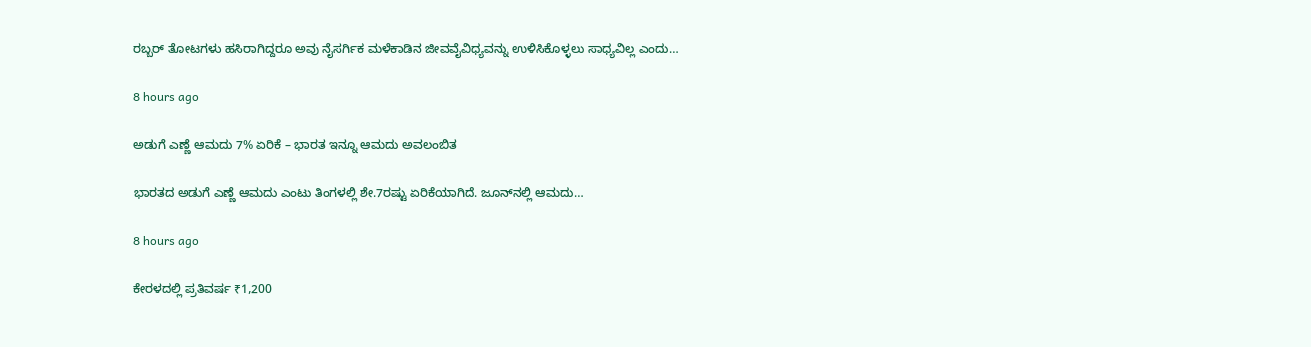ರಬ್ಬರ್ ತೋಟಗಳು ಹಸಿರಾಗಿದ್ದರೂ ಅವು ನೈಸರ್ಗಿಕ ಮಳೆಕಾಡಿನ ಜೀವವೈವಿಧ್ಯವನ್ನು ಉಳಿಸಿಕೊಳ್ಳಲು ಸಾಧ್ಯವಿಲ್ಲ ಎಂದು…

8 hours ago

ಅಡುಗೆ ಎಣ್ಣೆ ಆಮದು 7% ಏರಿಕೆ – ಭಾರತ ಇನ್ನೂ ಆಮದು ಅವಲಂಬಿತ

ಭಾರತದ ಅಡುಗೆ ಎಣ್ಣೆ ಆಮದು ಎಂಟು ತಿಂಗಳಲ್ಲಿ ಶೇ.7ರಷ್ಟು ಏರಿಕೆಯಾಗಿದೆ. ಜೂನ್‌ನಲ್ಲಿ ಆಮದು…

8 hours ago

ಕೇರಳದಲ್ಲಿ ಪ್ರತಿವರ್ಷ ₹1,200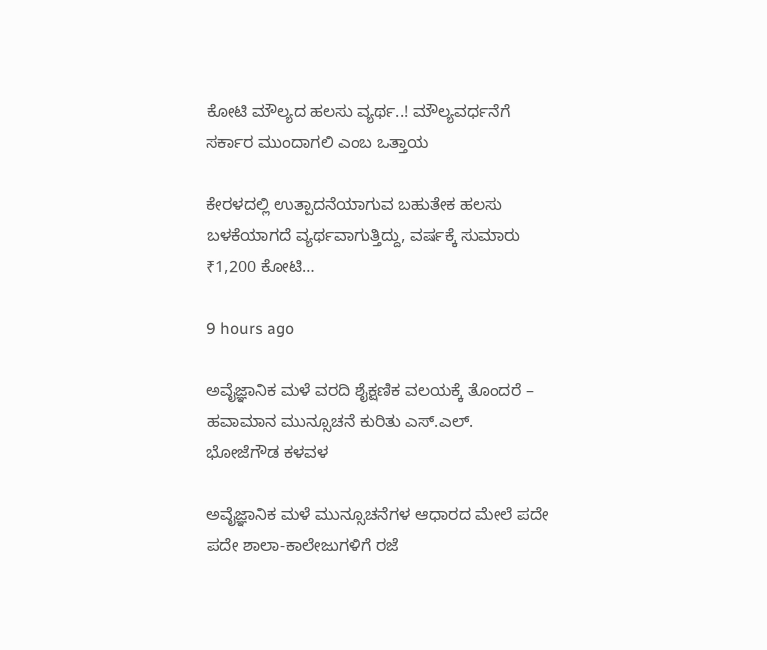ಕೋಟಿ ಮೌಲ್ಯದ ಹಲಸು ವ್ಯರ್ಥ..! ಮೌಲ್ಯವರ್ಧನೆಗೆ ಸರ್ಕಾರ ಮುಂದಾಗಲಿ ಎಂಬ ಒತ್ತಾಯ

ಕೇರಳದಲ್ಲಿ ಉತ್ಪಾದನೆಯಾಗುವ ಬಹುತೇಕ ಹಲಸು ಬಳಕೆಯಾಗದೆ ವ್ಯರ್ಥವಾಗುತ್ತಿದ್ದು, ವರ್ಷಕ್ಕೆ ಸುಮಾರು ₹1,200 ಕೋಟಿ…

9 hours ago

ಅವೈಜ್ಞಾನಿಕ ಮಳೆ ವರದಿ ಶೈಕ್ಷಣಿಕ ವಲಯಕ್ಕೆ ತೊಂದರೆ – ಹವಾಮಾನ ಮುನ್ಸೂಚನೆ ಕುರಿತು ಎಸ್.ಎಲ್. ಭೋಜೆಗೌಡ ಕಳವಳ

ಅವೈಜ್ಞಾನಿಕ ಮಳೆ ಮುನ್ಸೂಚನೆಗಳ ಆಧಾರದ ಮೇಲೆ ಪದೇ ಪದೇ ಶಾಲಾ-ಕಾಲೇಜುಗಳಿಗೆ ರಜೆ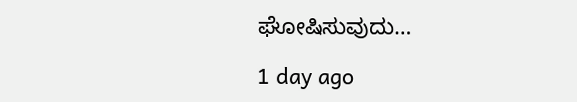ಘೋಷಿಸುವುದು…

1 day ago